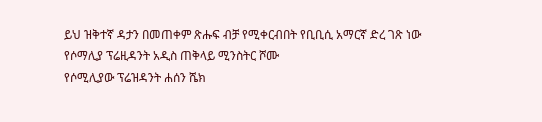ይህ ዝቅተኛ ዳታን በመጠቀም ጽሑፍ ብቻ የሚቀርብበት የቢቢሲ አማርኛ ድረ ገጽ ነው
የሶማሊያ ፕሬዚዳንት አዲስ ጠቅላይ ሚንስትር ሾሙ
የሶሚሊያው ፕሬዝዳንት ሐሰን ሼክ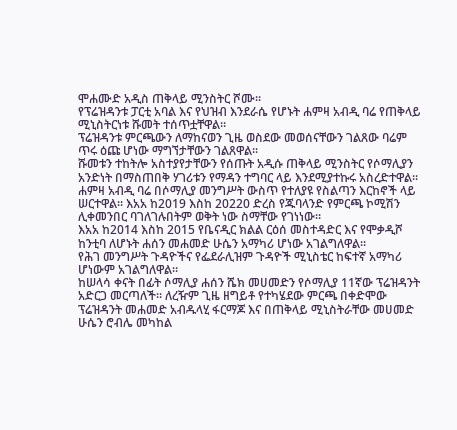ሞሐሙድ አዲስ ጠቅላይ ሚንስትር ሾሙ።
የፕሬዝዳንቱ ፓርቲ አባል እና የህዝብ እንደራሴ የሆኑት ሐምዛ አብዲ ባሬ የጠቅላይ ሚኒስትርነቱ ሹመት ተሰጥቷቸዋል።
ፕሬዝዳንቱ ምርጫውን ለማከናወን ጊዜ ወስደው መወሰናቸውን ገልጸው ባሬም ጥሩ ዕጩ ሆነው ማግኘታቸውን ገልጸዋል።
ሹመቱን ተከትሎ አስተያየታቸውን የሰጡት አዲሱ ጠቅላይ ሚንስትር የሶማሊያን አንድነት በማስጠበቅ ሃገሪቱን የማዳን ተግባር ላይ እንደሚያተኩሩ አስረድተዋል።
ሐምዛ አብዲ ባሬ በሶማሊያ መንግሥት ውስጥ የተለያዩ የስልጣን እርከኖች ላይ ሠርተዋል። እአአ ከ2019 እስከ 20220 ድረስ የጁባላንድ የምርጫ ኮሚሽን ሊቀመንበር ባገለገሉበትም ወቅት ነው ስማቸው የገነነው።
እአአ ከ2014 እስከ 2015 የቤናዲር ክልል ርዕሰ መስተዳድር እና የሞቃዲሾ ከንቲባ ለሆኑት ሐሰን መሐመድ ሁሴን አማካሪ ሆነው አገልግለዋል።
የሕገ መንግሥት ጉዳዮችና የፌደራሊዝም ጉዳዮች ሚኒስቴር ከፍተኛ አማካሪ ሆነውም አገልግለዋል።
ከሠላሳ ቀናት በፊት ሶማሊያ ሐሰን ሼክ መሀመድን የሶማሊያ 11ኛው ፕሬዝዳንት አድርጋ መርጣለች። ለረዥም ጊዜ ዘግይቶ የተካሄደው ምርጫ በቀድሞው ፕሬዝዳንት መሐመድ አብዱላሂ ፋርማጆ እና በጠቅላይ ሚኒስትራቸው መሀመድ ሁሴን ሮብሌ መካከል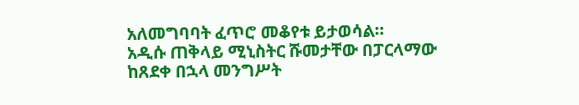አለመግባባት ፈጥሮ መቆየቱ ይታወሳል።
አዲሱ ጠቅላይ ሚኒስትር ሹመታቸው በፓርላማው ከጸደቀ በኋላ መንግሥት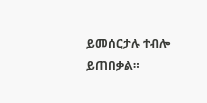ይመሰርታሉ ተብሎ ይጠበቃል።